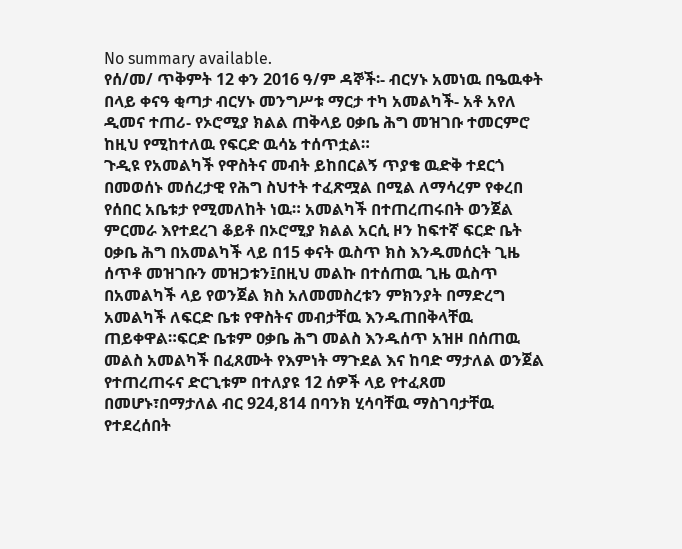No summary available.
የሰ/መ/ ጥቅምት 12 ቀን 2016 ዓ/ም ዳኞች፡- ብርሃኑ አመነዉ በዔዉቀት በላይ ቀናዓ ቂጣታ ብርሃኑ መንግሥቱ ማርታ ተካ አመልካች- አቶ አየለ ዲመና ተጠሪ- የኦሮሚያ ክልል ጠቅላይ ዐቃቤ ሕግ መዝገቡ ተመርምሮ ከዚህ የሚከተለዉ የፍርድ ዉሳኔ ተሰጥቷል።
ጉዲዩ የአመልካች የዋስትና መብት ይከበርልኝ ጥያቄ ዉድቅ ተደርጎ በመወሰኑ መሰረታዊ የሕግ ስህተት ተፈጽሟል በሚል ለማሳረም የቀረበ የሰበር አቤቱታ የሚመለከት ነዉ። አመልካች በተጠረጠሩበት ወንጀል ምርመራ እየተደረገ ቆይቶ በኦሮሚያ ክልል አርሲ ዞን ከፍተኛ ፍርድ ቤት ዐቃቤ ሕግ በአመልካች ላይ በ15 ቀናት ዉስጥ ክስ እንዱመሰርት ጊዜ ሰጥቶ መዝገቡን መዝጋቱን፤በዚህ መልኩ በተሰጠዉ ጊዜ ዉስጥ በአመልካች ላይ የወንጀል ክስ አለመመስረቱን ምክንያት በማድረግ አመልካች ለፍርድ ቤቱ የዋስትና መብታቸዉ እንዱጠበቅላቸዉ ጠይቀዋል።ፍርድ ቤቱም ዐቃቤ ሕግ መልስ እንዱሰጥ አዝዞ በሰጠዉ መልስ አመልካች በፈጸሙት የእምነት ማጉደል እና ከባድ ማታለል ወንጀል የተጠረጠሩና ድርጊቱም በተለያዩ 12 ሰዎች ላይ የተፈጸመ በመሆኑ፣በማታለል ብር 924,814 በባንክ ሂሳባቸዉ ማስገባታቸዉ የተደረሰበት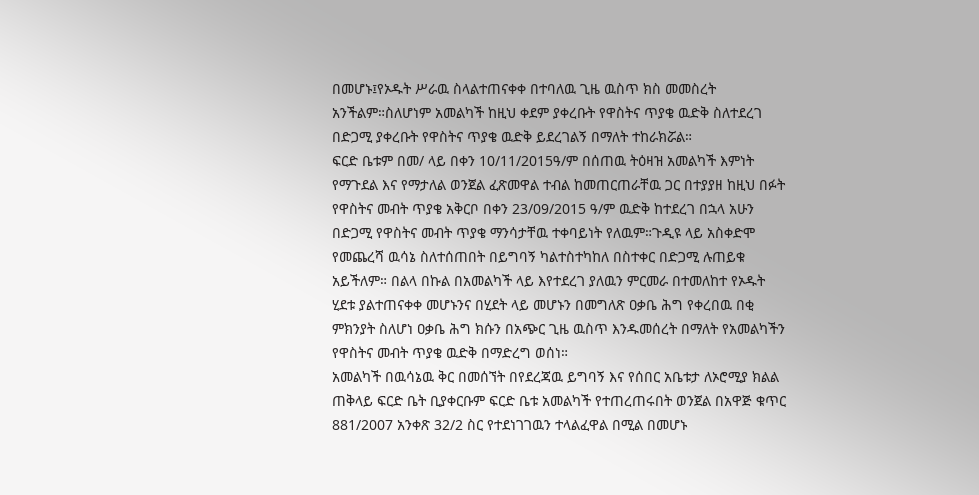በመሆኑ፤የኦዱት ሥራዉ ስላልተጠናቀቀ በተባለዉ ጊዜ ዉስጥ ክስ መመስረት አንችልም።ስለሆነም አመልካች ከዚህ ቀደም ያቀረቡት የዋስትና ጥያቄ ዉድቅ ስለተደረገ በድጋሚ ያቀረቡት የዋስትና ጥያቄ ዉድቅ ይደረገልኝ በማለት ተከራክሯል።
ፍርድ ቤቱም በመ/ ላይ በቀን 10/11/2015ዓ/ም በሰጠዉ ትዕዛዝ አመልካች እምነት የማጉደል እና የማታለል ወንጀል ፈጽመዋል ተብል ከመጠርጠራቸዉ ጋር በተያያዘ ከዚህ በፉት የዋስትና መብት ጥያቄ አቅርቦ በቀን 23/09/2015 ዓ/ም ዉድቅ ከተደረገ በኋላ አሁን በድጋሚ የዋስትና መብት ጥያቄ ማንሳታቸዉ ተቀባይነት የለዉም።ጉዲዩ ላይ አስቀድሞ የመጨረሻ ዉሳኔ ስለተሰጠበት በይግባኝ ካልተስተካከለ በስተቀር በድጋሚ ሉጠይቁ አይችለም። በልላ በኩል በአመልካች ላይ እየተደረገ ያለዉን ምርመራ በተመለከተ የኦዱት ሂደቱ ያልተጠናቀቀ መሆኑንና በሂደት ላይ መሆኑን በመግለጽ ዐቃቤ ሕግ የቀረበዉ በቂ ምክንያት ስለሆነ ዐቃቤ ሕግ ክሱን በአጭር ጊዜ ዉስጥ እንዱመሰረት በማለት የአመልካችን የዋስትና መብት ጥያቄ ዉድቅ በማድረግ ወሰነ።
አመልካች በዉሳኔዉ ቅር በመሰኘት በየደረጃዉ ይግባኝ እና የሰበር አቤቱታ ለኦሮሚያ ክልል ጠቅላይ ፍርድ ቤት ቢያቀርቡም ፍርድ ቤቱ አመልካች የተጠረጠሩበት ወንጀል በአዋጅ ቁጥር 881/2007 አንቀጽ 32/2 ስር የተደነገገዉን ተላልፈዋል በሚል በመሆኑ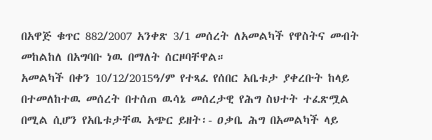በአዋጅ ቁጥር 882/2007 አንቀጽ 3/1 መሰረት ለአመልካች የዋስትና መብት መከልከለ በአግባቡ ነዉ በማለት ሰርዞባቸዋል።
አመልካች በቀን 10/12/2015ዓ/ም የተጻፈ የሰበር አቤቱታ ያቀረቡት ከላይ በተመለከተዉ መሰረት በተሰጠ ዉሳኔ መሰረታዊ የሕግ ስህተት ተፈጽሟል በሚል ሲሆን የአቤቱታቸዉ አጭር ይዘት፡- ዐቃቤ ሕግ በአመልካች ላይ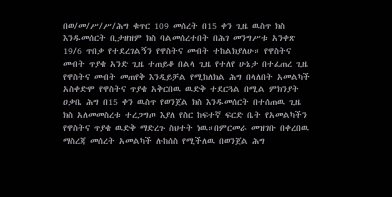በወ/መ/ሥ/ሥ/ሕግ ቁጥር 109 መሰረት በ15 ቀን ጊዜ ዉስጥ ክስ እንዱመሰርት ቢታዘዝም ክስ ባልመሰረተበት በሕገ መንግሥቱ አንቀጽ 19/6 ጥበቃ የተደረገልኝን የዋስትና መብት ተከልክያለሁ። የዋስትና መብት ጥያቄ አንድ ጊዜ ተጠይቆ በልላ ጊዜ የተለየ ሁኔታ በተፈጠረ ጊዜ የዋስትና መብት መጠየቅ እንዲይቻል የሚከለክል ሕግ በላለበት አመልካች አስቀድሞ የዋስትና ጥያቄ አቅርበዉ ዉድቅ ተደርጓል በሚል ምክንያት ዐቃቤ ሕግ በ15 ቀን ዉስጥ የወንጀል ክስ እንዱመሰርት በተሰጠዉ ጊዜ ክስ አለመመስረቱ ተረጋግጦ እያለ የስር ከፍተኛ ፍርድ ቤት የአመልካችን የዋስትና ጥያቄ ዉድቅ ማድረጉ ስህተት ነዉ።በምርመራ መዝገቡ በቀረበዉ ማስረጃ መሰረት አመልካች ሉከሰስ የሚችለዉ በወንጀል ሕግ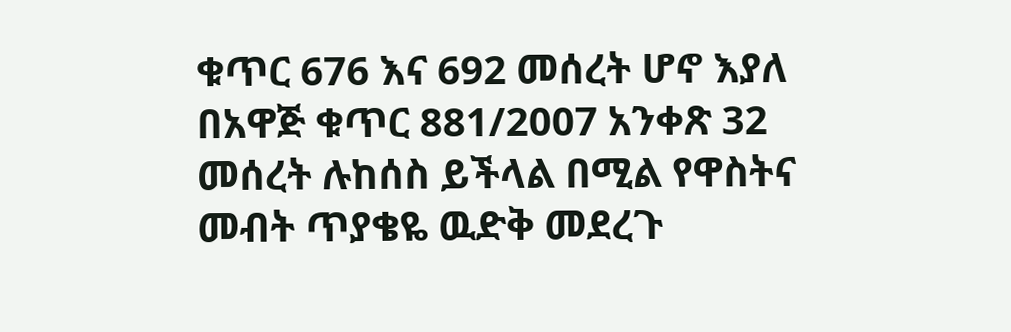ቁጥር 676 እና 692 መሰረት ሆኖ እያለ በአዋጅ ቁጥር 881/2007 አንቀጽ 32 መሰረት ሉከሰስ ይችላል በሚል የዋስትና መብት ጥያቄዬ ዉድቅ መደረጉ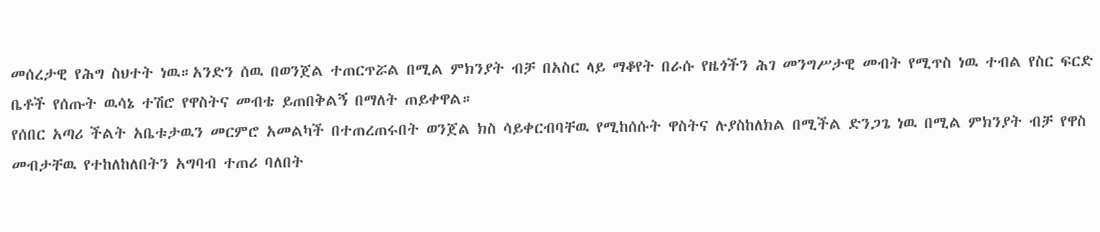መሰረታዊ የሕግ ስህተት ነዉ።አንድን ሰዉ በወንጀል ተጠርጥሯል በሚል ምክንያት ብቻ በአስር ላይ ማቆየት በራሱ የዜጎችን ሕገ መንግሥታዊ መብት የሚጥስ ነዉ ተብል የስር ፍርድ ቤቶች የሰጡት ዉሳኔ ተሽሮ የዋስትና መብቴ ይጠበቅልኝ በማለት ጠይቀዋል።
የሰበር አጣሪ ችልት አቤቱታዉን መርምሮ አመልካች በተጠረጠሩበት ወንጀል ክስ ሳይቀርብባቸዉ የሚከሰሱት ዋስትና ሉያስከለክል በሚችል ድንጋጌ ነዉ በሚል ምክንያት ብቻ የዋስ መብታቸዉ የተከለከለበትን አግባብ ተጠሪ ባለበት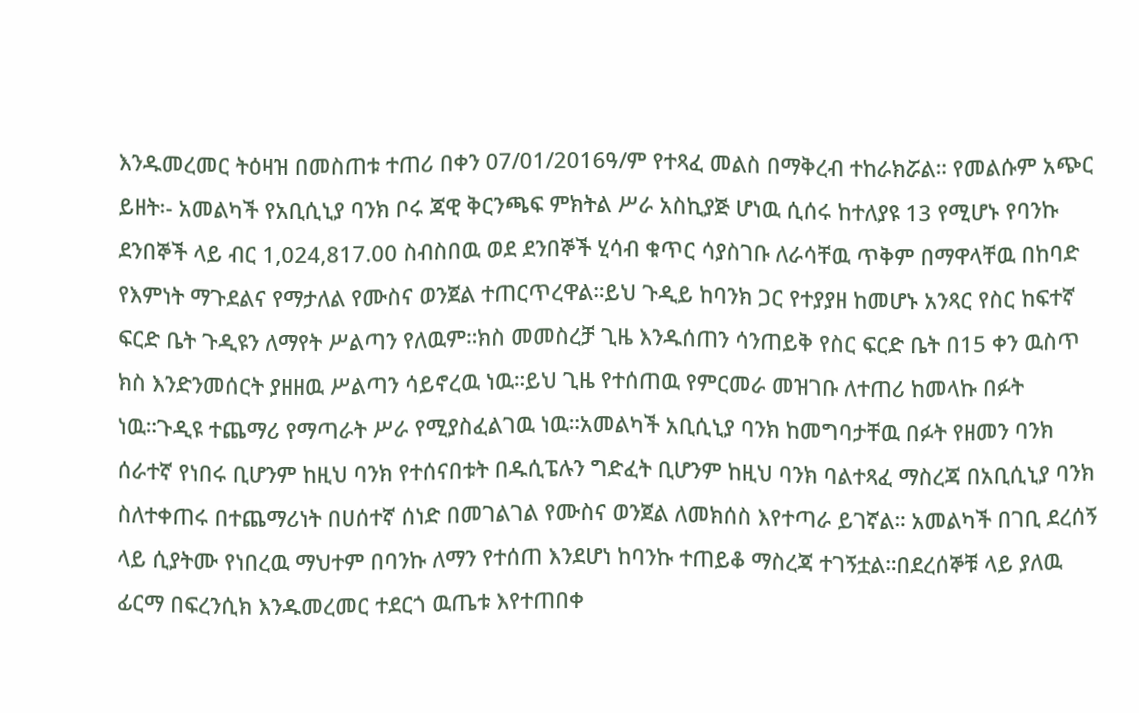እንዱመረመር ትዕዛዝ በመስጠቱ ተጠሪ በቀን 07/01/2016ዓ/ም የተጻፈ መልስ በማቅረብ ተከራክሯል። የመልሱም አጭር ይዘት፡- አመልካች የአቢሲኒያ ባንክ ቦሩ ጃዊ ቅርንጫፍ ምክትል ሥራ አስኪያጅ ሆነዉ ሲሰሩ ከተለያዩ 13 የሚሆኑ የባንኩ ደንበኞች ላይ ብር 1,024,817.00 ስብስበዉ ወደ ደንበኞች ሂሳብ ቁጥር ሳያስገቡ ለራሳቸዉ ጥቅም በማዋላቸዉ በከባድ የእምነት ማጉደልና የማታለል የሙስና ወንጀል ተጠርጥረዋል።ይህ ጉዲይ ከባንክ ጋር የተያያዘ ከመሆኑ አንጻር የስር ከፍተኛ ፍርድ ቤት ጉዲዩን ለማየት ሥልጣን የለዉም።ክስ መመስረቻ ጊዜ እንዱሰጠን ሳንጠይቅ የስር ፍርድ ቤት በ15 ቀን ዉስጥ ክስ እንድንመሰርት ያዘዘዉ ሥልጣን ሳይኖረዉ ነዉ።ይህ ጊዜ የተሰጠዉ የምርመራ መዝገቡ ለተጠሪ ከመላኩ በፉት ነዉ።ጉዲዩ ተጨማሪ የማጣራት ሥራ የሚያስፈልገዉ ነዉ።አመልካች አቢሲኒያ ባንክ ከመግባታቸዉ በፉት የዘመን ባንክ ሰራተኛ የነበሩ ቢሆንም ከዚህ ባንክ የተሰናበቱት በዱሲፔሉን ግድፈት ቢሆንም ከዚህ ባንክ ባልተጻፈ ማስረጃ በአቢሲኒያ ባንክ ስለተቀጠሩ በተጨማሪነት በሀሰተኛ ሰነድ በመገልገል የሙስና ወንጀል ለመክሰስ እየተጣራ ይገኛል። አመልካች በገቢ ደረሰኝ ላይ ሲያትሙ የነበረዉ ማህተም በባንኩ ለማን የተሰጠ እንደሆነ ከባንኩ ተጠይቆ ማስረጃ ተገኝቷል።በደረሰኞቹ ላይ ያለዉ ፊርማ በፍረንሲክ እንዱመረመር ተደርጎ ዉጤቱ እየተጠበቀ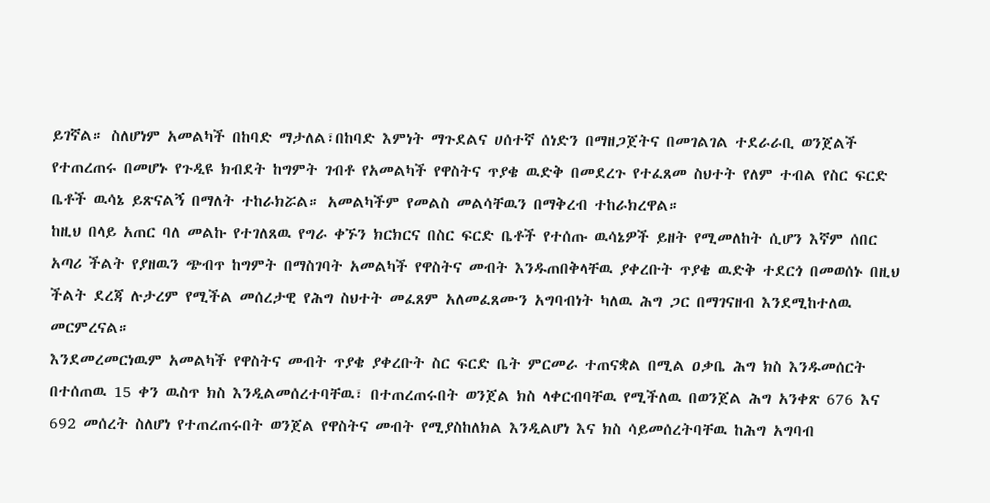ይገኛል። ስለሆነም አመልካች በከባድ ማታለል፣በከባድ እምነት ማጉደልና ሀሰተኛ ሰነድን በማዘጋጀትና በመገልገል ተደራራቢ ወንጀልች የተጠረጠሩ በመሆኑ የጉዲዩ ክብደት ከግምት ገብቶ የአመልካች የዋስትና ጥያቄ ዉድቅ በመደረጉ የተፈጸመ ስህተት የለም ተብል የስር ፍርድ ቤቶች ዉሳኔ ይጽናልኝ በማለት ተከራክሯል። አመልካችም የመልስ መልሳቸዉን በማቅረብ ተከራክረዋል።
ከዚህ በላይ አጠር ባለ መልኩ የተገለጸዉ የግራ ቀኙን ክርክርና በስር ፍርድ ቤቶች የተሰጡ ዉሳኔዎች ይዘት የሚመለከት ሲሆን እኛም ሰበር አጣሪ ችልት የያዘዉን ጭብጥ ከግምት በማስገባት አመልካች የዋስትና መብት እንዱጠበቅላቸዉ ያቀረቡት ጥያቄ ዉድቅ ተደርጎ በመወሰኑ በዚህ ችልት ደረጃ ሉታረም የሚችል መሰረታዊ የሕግ ስህተት መፈጸም አለመፈጸሙን አግባብነት ካለዉ ሕግ ጋር በማገናዘብ እንደሚከተለዉ መርምረናል።
እንደመረመርነዉም አመልካች የዋስትና መብት ጥያቄ ያቀረቡት ስር ፍርድ ቤት ምርመራ ተጠናቋል በሚል ዐቃቤ ሕግ ክስ እንዱመሰርት በተሰጠዉ 15 ቀን ዉስጥ ክስ እንዲልመሰረተባቸዉ፣ በተጠረጠሩበት ወንጀል ክስ ላቀርብባቸዉ የሚችለዉ በወንጀል ሕግ አንቀጽ 676 እና 692 መሰረት ስለሆነ የተጠረጠሩበት ወንጀል የዋስትና መብት የሚያስከለክል እንዲልሆነ እና ክስ ሳይመሰረትባቸዉ ከሕግ አግባብ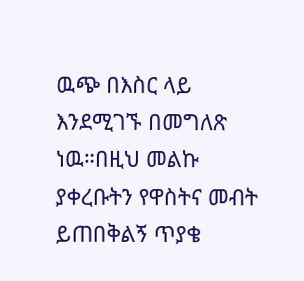ዉጭ በእስር ላይ እንደሚገኙ በመግለጽ ነዉ።በዚህ መልኩ ያቀረቡትን የዋስትና መብት ይጠበቅልኝ ጥያቄ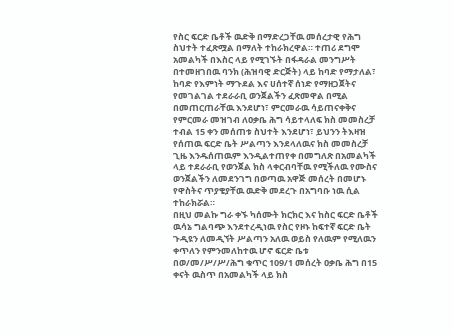የስር ፍርድ ቤቶች ዉድቅ በማድረጋቸዉ መሰረታዊ የሕግ ስህተት ተፈጽሟል በማለት ተከራክረዋል። ተጠሪ ደግሞ አመልካች በእስር ላይ የሚገኙት በፋዳራል መንግሥት በተመዘገበዉ ባንክ (ሕዝባዊ ድርጅት) ላይ ከባድ የማታለል፣ ከባድ የእምነት ማጉደል እና ሀሰተኛ ሰነድ የማዘጋጀትና የመገልገል ተደራራቢ ወንጀልችን ፈጽመዋል በሚል በመጠርጠራቸዉ እንደሆነ፣ ምርመራዉ ሳይጠናቀቅና የምርመራ መዝገብ ለዐቃቤ ሕግ ሳይተላለፍ ክስ መመስረቻ ተብል 15 ቀን መሰጠቱ ስህተት እንደሆነ፣ ይህንን ትእዛዝ የሰጠዉ ፍርድ ቤት ሥልጣን እንደላለዉና ክስ መመስረቻ ጊዜ እንዱሰጠዉም እንዲልተጠየቀ በመግለጽ በአመልካች ላይ ተደራራቢ የወንጀል ክስ ላቀርብባቸዉ የሚችለዉ የሙስና ወንጀልችን ለመደንገግ በወጣዉ አዋጅ መሰረት በመሆኑ የዋስትና ጥያቄያቸዉ ዉድቅ መደረጉ በአግባቡ ነዉ ሲል ተከራክሯል።
በዚህ መልኩ ግራ ቀኙ ካሰሙት ክርክር እና ከስር ፍርድ ቤቶች ዉሳኔ ግልባጭ እንደተረዲነዉ የስር የዞኑ ከፍተኛ ፍርድ ቤት ጉዲዩን ለመዲኘት ሥልጣን አለዉ ወይስ የለዉም የሚለዉን ቀጥለን የምንመለከተዉ ሆኖ ፍርድ ቤቱ በወ/መ/ሥ/ሥ/ሕግ ቁጥር 109/1 መሰረት ዐቃቤ ሕግ በ15 ቀናት ዉስጥ በአመልካች ላይ ክስ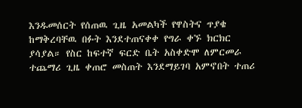እንዱመሰርት የሰጠዉ ጊዜ አመልካች የዋስትና ጥያቄ ከማቅረባቸዉ በፉት እንደተጠናቀቀ የግራ ቀኙ ክርክር ያሳያል። የስር ከፍተኛ ፍርድ ቤት አስቀድሞ ለምርመራ ተጨማሪ ጊዜ ቀጠሮ መስጠት እንደማይገባ አምኖበት ተጠሪ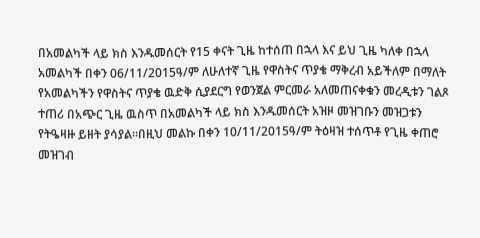በአመልካች ላይ ክስ እንዱመሰርት የ15 ቀናት ጊዜ ከተሰጠ በኋላ እና ይህ ጊዜ ካለቀ በኋላ አመልካች በቀን 06/11/2015ዓ/ም ለሁለተኛ ጊዜ የዋስትና ጥያቄ ማቅረብ አይችለም በማለት የአመልካችን የዋስትና ጥያቄ ዉድቅ ሲያደርግ የወንጀል ምርመራ አለመጠናቀቁን መረዲቱን ገልጾ ተጠሪ በአጭር ጊዜ ዉስጥ በአመልካች ላይ ክስ እንዱመሰርት አዝዞ መዝገቡን መዝጋቱን የትዔዛዙ ይዘት ያሳያል።በዚህ መልኩ በቀን 10/11/2015ዓ/ም ትዕዛዝ ተሰጥቶ የጊዜ ቀጠሮ መዝገብ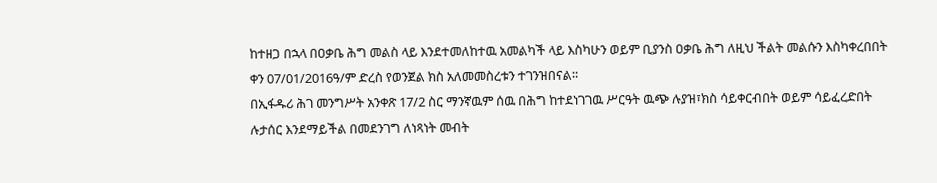ከተዘጋ በኋላ በዐቃቤ ሕግ መልስ ላይ እንደተመለከተዉ አመልካች ላይ እስካሁን ወይም ቢያንስ ዐቃቤ ሕግ ለዚህ ችልት መልሱን እስካቀረበበት ቀን 07/01/2016ዓ/ም ድረስ የወንጀል ክስ አለመመስረቱን ተገንዝበናል።
በኢፋዱሪ ሕገ መንግሥት አንቀጽ 17/2 ስር ማንኛዉም ሰዉ በሕግ ከተደነገገዉ ሥርዓት ዉጭ ሉያዝ፣ክስ ሳይቀርብበት ወይም ሳይፈረድበት ሉታሰር እንደማይችል በመደንገግ ለነጻነት መብት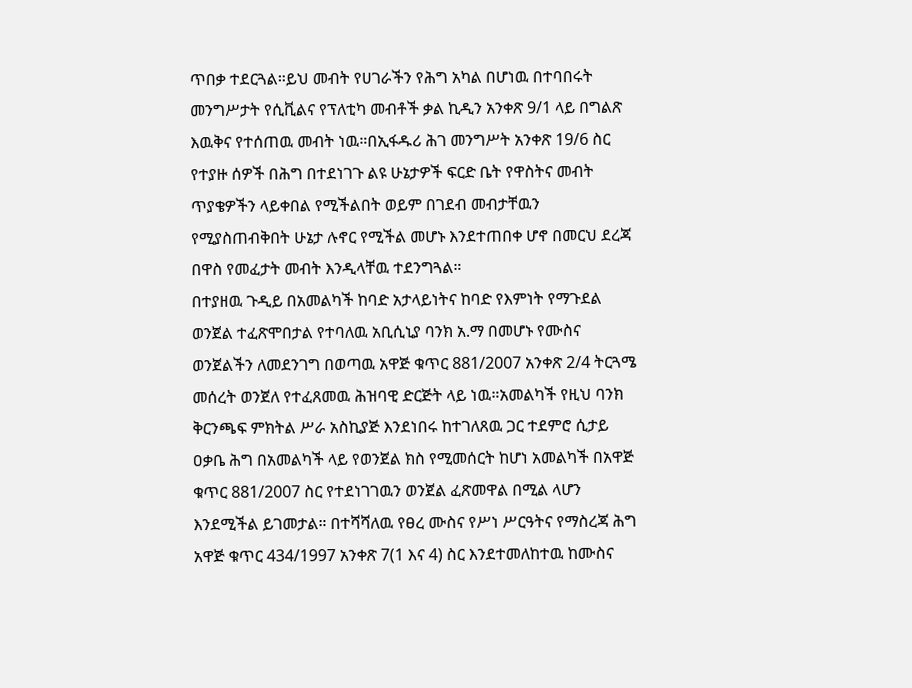ጥበቃ ተደርጓል።ይህ መብት የሀገራችን የሕግ አካል በሆነዉ በተባበሩት መንግሥታት የሲቪልና የፕለቲካ መብቶች ቃል ኪዲን አንቀጽ 9/1 ላይ በግልጽ እዉቅና የተሰጠዉ መብት ነዉ።በኢፋዱሪ ሕገ መንግሥት አንቀጽ 19/6 ስር የተያዙ ሰዎች በሕግ በተደነገጉ ልዩ ሁኔታዎች ፍርድ ቤት የዋስትና መብት ጥያቄዎችን ላይቀበል የሚችልበት ወይም በገደብ መብታቸዉን የሚያስጠብቅበት ሁኔታ ሉኖር የሚችል መሆኑ እንደተጠበቀ ሆኖ በመርህ ደረጃ በዋስ የመፈታት መብት እንዲላቸዉ ተደንግጓል።
በተያዘዉ ጉዲይ በአመልካች ከባድ አታላይነትና ከባድ የእምነት የማጉደል ወንጀል ተፈጽሞበታል የተባለዉ አቢሲኒያ ባንክ አ.ማ በመሆኑ የሙስና ወንጀልችን ለመደንገግ በወጣዉ አዋጅ ቁጥር 881/2007 አንቀጽ 2/4 ትርጓሜ መሰረት ወንጀለ የተፈጸመዉ ሕዝባዊ ድርጅት ላይ ነዉ።አመልካች የዚህ ባንክ ቅርንጫፍ ምክትል ሥራ አስኪያጅ እንደነበሩ ከተገለጸዉ ጋር ተደምሮ ሲታይ ዐቃቤ ሕግ በአመልካች ላይ የወንጀል ክስ የሚመሰርት ከሆነ አመልካች በአዋጅ ቁጥር 881/2007 ስር የተደነገገዉን ወንጀል ፈጽመዋል በሚል ላሆን እንደሚችል ይገመታል። በተሻሻለዉ የፀረ ሙስና የሥነ ሥርዓትና የማስረጃ ሕግ አዋጅ ቁጥር 434/1997 አንቀጽ 7(1 እና 4) ስር እንደተመለከተዉ ከሙስና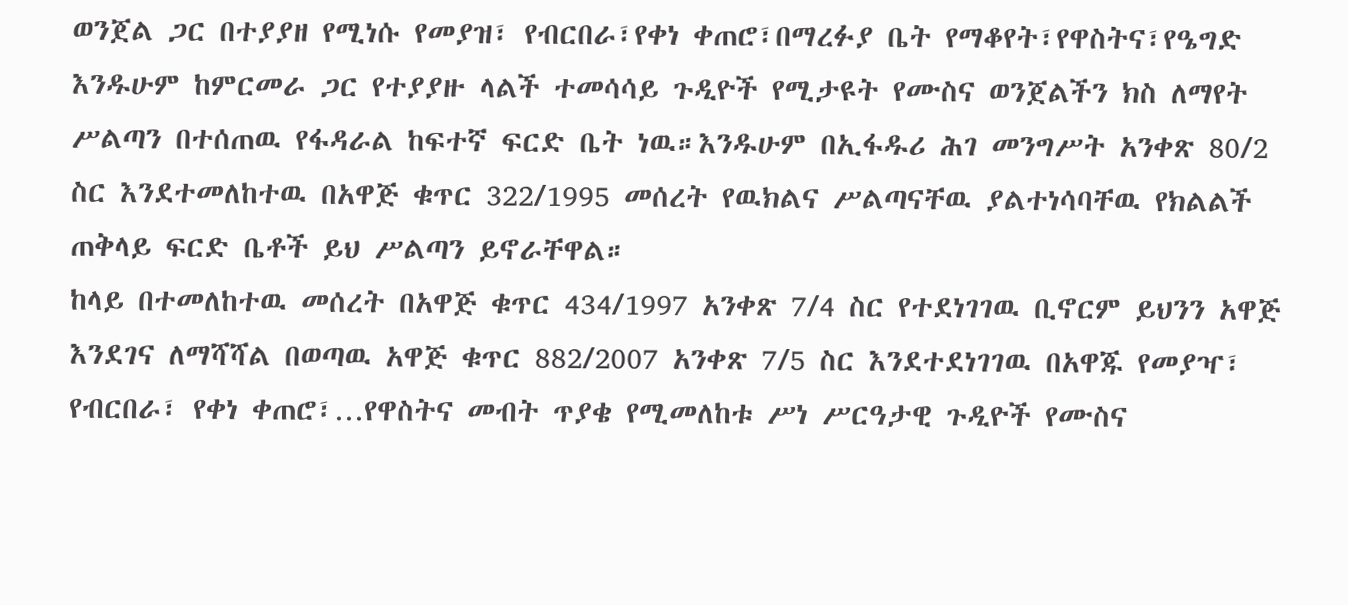ወንጀል ጋር በተያያዘ የሚነሱ የመያዝ፣ የብርበራ፣የቀነ ቀጠሮ፣በማረፉያ ቤት የማቆየት፣የዋስትና፣የዔግድ እንዱሁም ከምርመራ ጋር የተያያዙ ላልች ተመሳሳይ ጉዲዮች የሚታዩት የሙስና ወንጀልችን ክስ ለማየት ሥልጣን በተሰጠዉ የፋዳራል ከፍተኛ ፍርድ ቤት ነዉ።እንዱሁም በኢፋዱሪ ሕገ መንግሥት አንቀጽ 80/2 ስር እንደተመለከተዉ በአዋጅ ቁጥር 322/1995 መሰረት የዉክልና ሥልጣናቸዉ ያልተነሳባቸዉ የክልልች ጠቅላይ ፍርድ ቤቶች ይህ ሥልጣን ይኖራቸዋል።
ከላይ በተመለከተዉ መሰረት በአዋጅ ቁጥር 434/1997 አንቀጽ 7/4 ስር የተደነገገዉ ቢኖርም ይህንን አዋጅ እንደገና ለማሻሻል በወጣዉ አዋጅ ቁጥር 882/2007 አንቀጽ 7/5 ስር እንደተደነገገዉ በአዋጁ የመያዣ፣ የብርበራ፣ የቀነ ቀጠሮ፣…የዋስትና መብት ጥያቄ የሚመለከቱ ሥነ ሥርዓታዊ ጉዲዮች የሙስና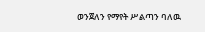ወንጀለን የማየት ሥልጣን ባለዉ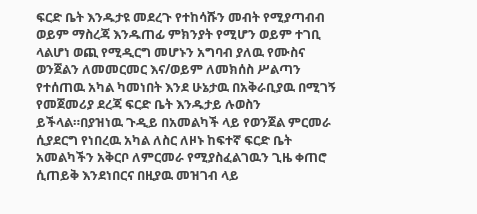ፍርድ ቤት እንዱታዩ መደረጉ የተከሳሹን መብት የሚያጣብብ ወይም ማስረጃ እንዱጠፊ ምክንያት የሚሆን ወይም ተገቢ ላልሆነ ወጪ የሚዲርግ መሆኑን አግባብ ያለዉ የሙስና ወንጀልን ለመመርመር እና/ወይም ለመክሰስ ሥልጣን የተሰጠዉ አካል ካመነበት እንደ ሁኔታዉ በአቅራቢያዉ በሚገኝ የመጀመሪያ ደረጃ ፍርድ ቤት እንዱታይ ሉወስን ይችላል።በያዝነዉ ጉዲይ በአመልካች ላይ የወንጀል ምርመራ ሲያደርግ የነበረዉ አካል ለስር ለዞኑ ከፍተኛ ፍርድ ቤት አመልካችን አቅርቦ ለምርመራ የሚያስፈልገዉን ጊዜ ቀጠሮ ሲጠይቅ እንደነበርና በዚያዉ መዝገብ ላይ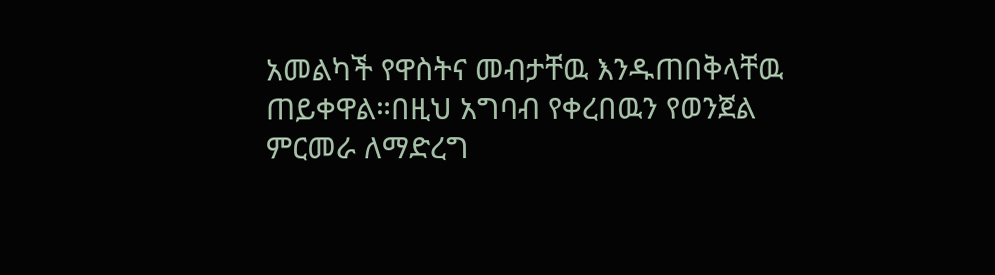አመልካች የዋስትና መብታቸዉ እንዱጠበቅላቸዉ ጠይቀዋል።በዚህ አግባብ የቀረበዉን የወንጀል ምርመራ ለማድረግ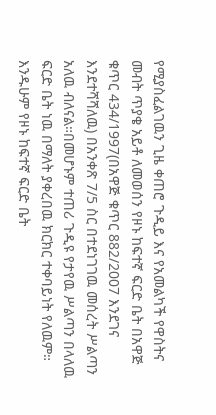የሚያስፈልገዉን ጊዜ ቀጠሮ ጉዲይ እና የአመልካች የዋስትና መብት ጥያቄ አይቶ ለመወሰን የዞኑ ከፍተኛ ፍርድ ቤት በአዋጅ ቁጥር 434/1997(በአዋጅ ቁጥር 882/2007 እንደገና እንደተሻሻለዉ) በአንቀጽ 7/5 ስር በተደነገገዉ መሰረት ሥልጣን አለዉ ብለናል።በመሆኑም ተጠሪ ጉዲዩ የታየዉ ሥልጣን በላለዉ ፍርድ ቤት ነዉ በማለት ያቀረበዉ ክርክር ተቀባይነት የለዉም።
እንዱሁም የዞኑ ከፍተኛ ፍርድ ቤት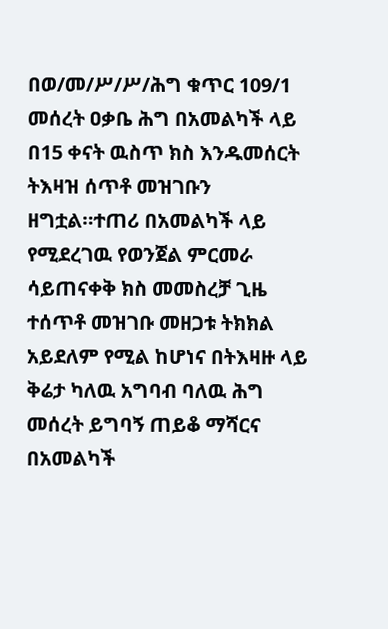በወ/መ/ሥ/ሥ/ሕግ ቁጥር 109/1 መሰረት ዐቃቤ ሕግ በአመልካች ላይ በ15 ቀናት ዉስጥ ክስ እንዱመሰርት ትእዛዝ ሰጥቶ መዝገቡን ዘግቷል።ተጠሪ በአመልካች ላይ የሚደረገዉ የወንጀል ምርመራ ሳይጠናቀቅ ክስ መመስረቻ ጊዜ ተሰጥቶ መዝገቡ መዘጋቱ ትክክል አይደለም የሚል ከሆነና በትእዛዙ ላይ ቅሬታ ካለዉ አግባብ ባለዉ ሕግ መሰረት ይግባኝ ጠይቆ ማሻርና በአመልካች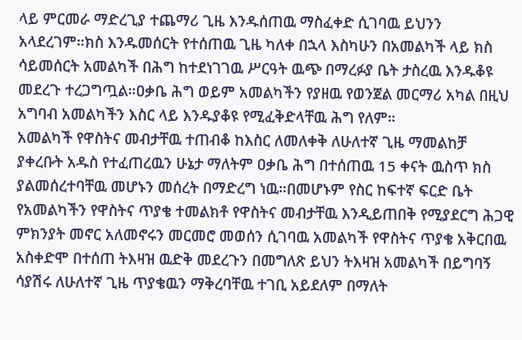ላይ ምርመራ ማድረጊያ ተጨማሪ ጊዜ እንዱሰጠዉ ማስፈቀድ ሲገባዉ ይህንን አላደረገም።ክስ እንዱመሰርት የተሰጠዉ ጊዜ ካለቀ በኋላ እስካሁን በአመልካች ላይ ክስ ሳይመሰርት አመልካች በሕግ ከተደነገገዉ ሥርዓት ዉጭ በማረፉያ ቤት ታስረዉ እንዱቆዩ መደረጉ ተረጋግጧል።ዐቃቤ ሕግ ወይም አመልካችን የያዘዉ የወንጀል መርማሪ አካል በዚህ አግባብ አመልካችን እስር ላይ እንዱያቆዩ የሚፈቅድላቸዉ ሕግ የለም።
አመልካች የዋስትና መብታቸዉ ተጠብቆ ከእስር ለመለቀቅ ለሁለተኛ ጊዜ ማመልከቻ ያቀረቡት አዱስ የተፈጠረዉን ሁኔታ ማለትም ዐቃቤ ሕግ በተሰጠዉ 15 ቀናት ዉስጥ ክስ ያልመሰረተባቸዉ መሆኑን መሰረት በማድረግ ነዉ።በመሆኑም የስር ከፍተኛ ፍርድ ቤት የአመልካችን የዋስትና ጥያቄ ተመልክቶ የዋስትና መብታቸዉ እንዲይጠበቅ የሚያደርግ ሕጋዊ ምክንያት መኖር አለመኖሩን መርመሮ መወሰን ሲገባዉ አመልካች የዋስትና ጥያቄ አቅርበዉ አስቀድሞ በተሰጠ ትእዛዝ ዉድቅ መደረጉን በመግለጽ ይህን ትእዛዝ አመልካች በይግባኝ ሳያሽሩ ለሁለተኛ ጊዜ ጥያቄዉን ማቅረባቸዉ ተገቢ አይደለም በማለት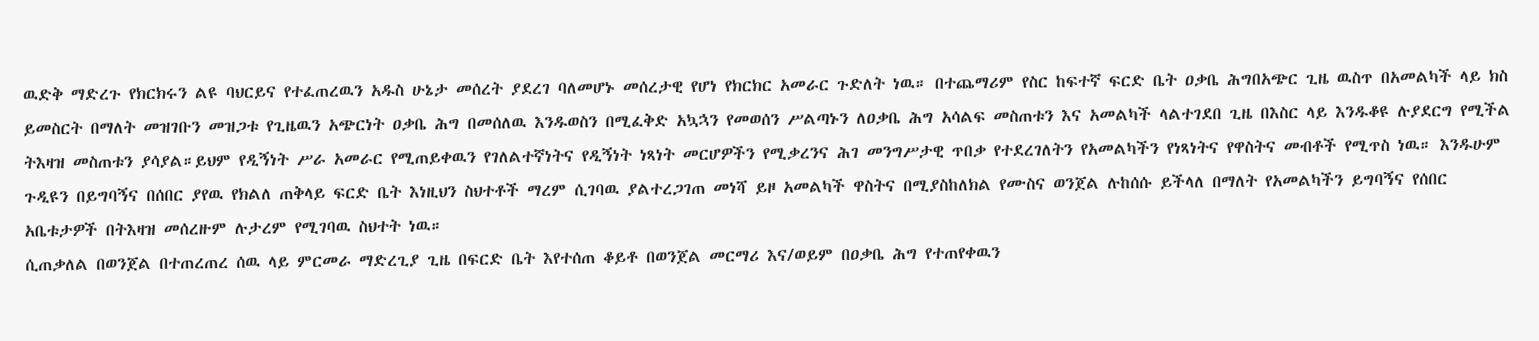ዉድቅ ማድረጉ የክርክሩን ልዩ ባህርይና የተፈጠረዉን አዱስ ሁኔታ መሰረት ያደረገ ባለመሆኑ መሰረታዊ የሆነ የክርክር አመራር ጉድለት ነዉ። በተጨማሪም የስር ከፍተኛ ፍርድ ቤት ዐቃቤ ሕግበአጭር ጊዜ ዉስጥ በአመልካች ላይ ክስ ይመስርት በማለት መዝገቡን መዝጋቱ የጊዜዉን አጭርነት ዐቃቤ ሕግ በመሰለዉ እንዱወስን በሚፈቅድ አኳኋን የመወሰን ሥልጣኑን ለዐቃቤ ሕግ አሳልፍ መስጠቱን እና አመልካች ላልተገደበ ጊዜ በእስር ላይ እንዱቆዩ ሉያደርግ የሚችል ትእዛዝ መስጠቱን ያሳያል።ይህም የዲኝነት ሥራ አመራር የሚጠይቀዉን የገለልተኛነትና የዲኝነት ነጻነት መርሆዎችን የሚቃረንና ሕገ መንግሥታዊ ጥበቃ የተደረገለትን የአመልካችን የነጻነትና የዋስትና መብቶች የሚጥስ ነዉ። እንዱሁም ጉዲዩን በይግባኝና በሰበር ያየዉ የክልለ ጠቅላይ ፍርድ ቤት እነዚህን ስህተቶች ማረም ሲገባዉ ያልተረጋገጠ መነሻ ይዞ አመልካች ዋስትና በሚያስከለክል የሙስና ወንጀል ሉከሰሱ ይችላለ በማለት የአመልካችን ይግባኝና የሰበር አቤቱታዎች በትእዛዝ መሰረዙም ሉታረም የሚገባዉ ስህተት ነዉ።
ሲጠቃለል በወንጀል በተጠረጠረ ሰዉ ላይ ምርመራ ማድረጊያ ጊዜ በፍርድ ቤት እየተሰጠ ቆይቶ በወንጀል መርማሪ እና/ወይም በዐቃቤ ሕግ የተጠየቀዉን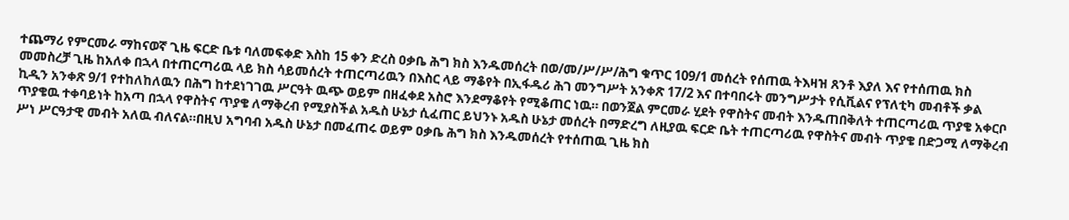ተጨማሪ የምርመራ ማከናወኛ ጊዜ ፍርድ ቤቱ ባለመፍቀድ እስከ 15 ቀን ድረስ ዐቃቤ ሕግ ክስ እንዱመሰረት በወ/መ/ሥ/ሥ/ሕግ ቁጥር 109/1 መሰረት የሰጠዉ ትእዛዝ ጸንቶ እያለ እና የተሰጠዉ ክስ መመስረቻ ጊዜ ከአለቀ በኋላ በተጠርጣሪዉ ላይ ክስ ሳይመሰረት ተጠርጣሪዉን በእስር ላይ ማቆየት በኢፋዱሪ ሕገ መንግሥት አንቀጽ 17/2 እና በተባበሩት መንግሥታት የሲቪልና የፕለቲካ መብቶች ቃል ኪዲን አንቀጽ 9/1 የተከለከለዉን በሕግ ከተደነገገዉ ሥርዓት ዉጭ ወይም በዘፈቀደ አስሮ እንደማቆየት የሚቆጠር ነዉ። በወንጀል ምርመራ ሂደት የዋስትና መብት እንዱጠበቅለት ተጠርጣሪዉ ጥያቄ አቀርቦ ጥያቄዉ ተቀባይነት ከአጣ በኋላ የዋስትና ጥያቄ ለማቅረብ የሚያስችል አዱስ ሁኔታ ሲፈጠር ይህንኑ አዱስ ሁኔታ መሰረት በማድረግ ለዚያዉ ፍርድ ቤት ተጠርጣሪዉ የዋስትና መብት ጥያቄ በድጋሚ ለማቅረብ ሥነ ሥርዓታዊ መብት አለዉ ብለናል።በዚህ አግባብ አዱስ ሁኔታ በመፈጠሩ ወይም ዐቃቤ ሕግ ክስ እንዱመሰረት የተሰጠዉ ጊዜ ክስ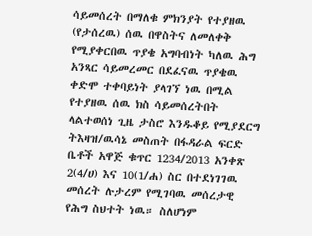ሳይመሰረት በማለቁ ምክንያት የተያዘዉ (የታሰረዉ) ሰዉ በዋስትና ለመለቀቅ የሚያቀርበዉ ጥያቄ አግባብነት ካለዉ ሕግ አንጻር ሳይመረመር በደፈናዉ ጥያቄዉ ቀድሞ ተቀባይነት ያላገኘ ነዉ በሚል የተያዘዉ ሰዉ ክስ ሳይመሰረትበት ላልተወሰነ ጊዜ ታስሮ እንዱቆይ የሚያደርግ ትእዛዝ/ዉሳኔ መስጠት በፋዳራል ፍርድ ቤቶች አዋጅ ቁጥር 1234/2013 አንቀጽ 2(4/ሀ) እና 10(1/ሐ) ስር በተደነገገዉ መሰረት ሉታረም የሚገባዉ መሰረታዊ የሕግ ስህተት ነዉ። ስለሆነም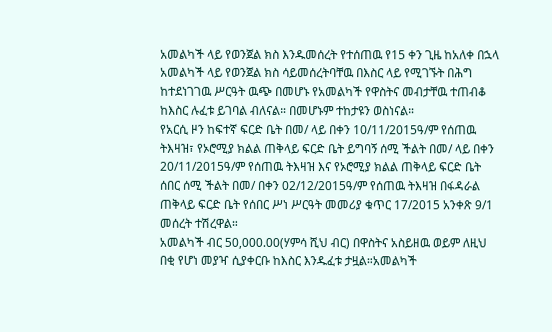አመልካች ላይ የወንጀል ክስ እንዱመሰረት የተሰጠዉ የ15 ቀን ጊዜ ከአለቀ በኋላ አመልካች ላይ የወንጀል ክስ ሳይመሰረትባቸዉ በእስር ላይ የሚገኙት በሕግ ከተደነገገዉ ሥርዓት ዉጭ በመሆኑ የአመልካች የዋስትና መብታቸዉ ተጠብቆ ከእስር ሉፈቱ ይገባል ብለናል። በመሆኑም ተከታዩን ወስነናል።
የአርሲ ዞን ከፍተኛ ፍርድ ቤት በመ/ ላይ በቀን 10/11/2015ዓ/ም የሰጠዉ ትእዛዝ፣ የኦሮሚያ ክልል ጠቅላይ ፍርድ ቤት ይግባኝ ሰሚ ችልት በመ/ ላይ በቀን 20/11/2015ዓ/ም የሰጠዉ ትእዛዝ እና የኦሮሚያ ክልል ጠቅላይ ፍርድ ቤት ሰበር ሰሚ ችልት በመ/ በቀን 02/12/2015ዓ/ም የሰጠዉ ትእዛዝ በፋዳራል ጠቅላይ ፍርድ ቤት የሰበር ሥነ ሥርዓት መመሪያ ቁጥር 17/2015 አንቀጽ 9/1 መሰረት ተሽረዋል።
አመልካች ብር 50,000.00(ሃምሳ ሺህ ብር) በዋስትና አስይዘዉ ወይም ለዚህ በቂ የሆነ መያዣ ሲያቀርቡ ከእስር እንዱፈቱ ታዟል።አመልካች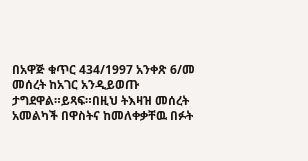በአዋጅ ቁጥር 434/1997 አንቀጽ 6/መ መሰረት ከአገር አንዲይወጡ ታግደዋል።ይጻፍ።በዚህ ትእዛዝ መሰረት አመልካች በዋስትና ከመለቀቃቸዉ በፉት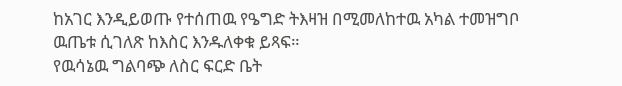ከአገር እንዲይወጡ የተሰጠዉ የዔግድ ትእዛዝ በሚመለከተዉ አካል ተመዝግቦ ዉጤቱ ሲገለጽ ከእስር እንዱለቀቁ ይጻፍ።
የዉሳኔዉ ግልባጭ ለስር ፍርድ ቤት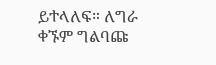ይተላለፍ። ለግራ ቀኙም ግልባጩ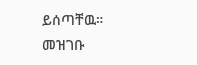ይሰጣቸዉ።
መዝገቡ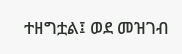ተዘግቷል፤ ወደ መዝገብ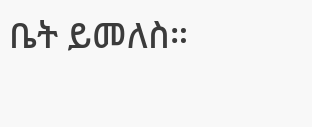ቤት ይመለስ።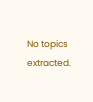No topics extracted.